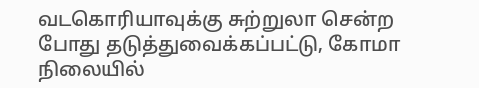வடகொரியாவுக்கு சுற்றுலா சென்ற போது தடுத்துவைக்கப்பட்டு, கோமா நிலையில்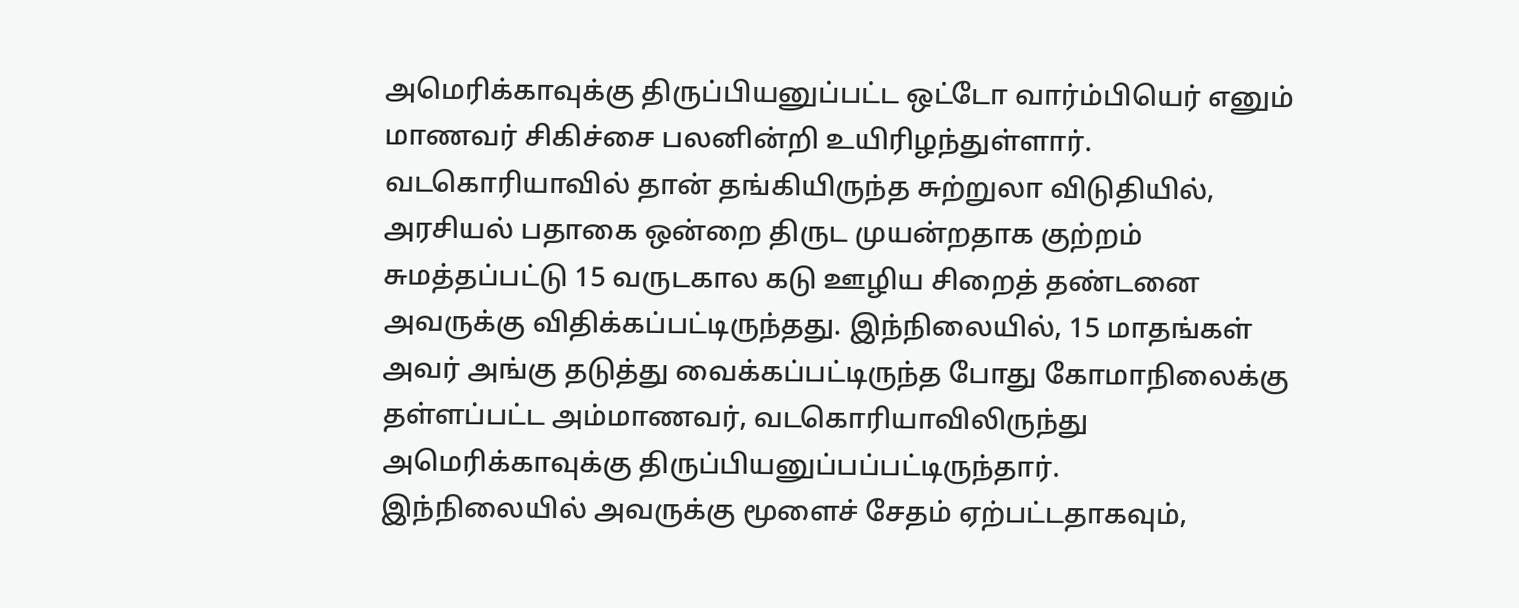அமெரிக்காவுக்கு திருப்பியனுப்பட்ட ஒட்டோ வார்ம்பியெர் எனும் மாணவர் சிகிச்சை பலனின்றி உயிரிழந்துள்ளார்.
வடகொரியாவில் தான் தங்கியிருந்த சுற்றுலா விடுதியில், அரசியல் பதாகை ஒன்றை திருட முயன்றதாக குற்றம் சுமத்தப்பட்டு 15 வருடகால கடு ஊழிய சிறைத் தண்டனை அவருக்கு விதிக்கப்பட்டிருந்தது. இந்நிலையில், 15 மாதங்கள் அவர் அங்கு தடுத்து வைக்கப்பட்டிருந்த போது கோமாநிலைக்கு தள்ளப்பட்ட அம்மாணவர், வடகொரியாவிலிருந்து அமெரிக்காவுக்கு திருப்பியனுப்பப்பட்டிருந்தார்.
இந்நிலையில் அவருக்கு மூளைச் சேதம் ஏற்பட்டதாகவும்,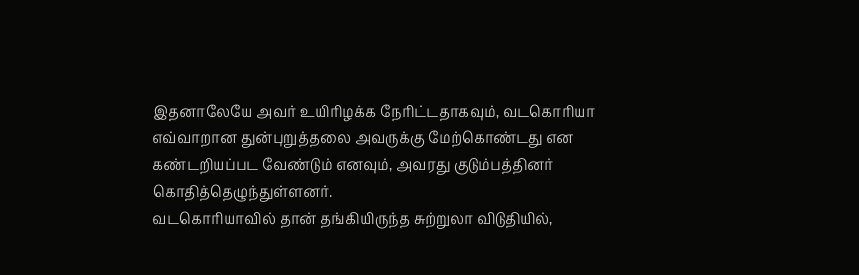இதனாலேயே அவர் உயிரிழக்க நேரிட்டதாகவும், வடகொரியா எவ்வாறான துன்புறுத்தலை அவருக்கு மேற்கொண்டது என கண்டறியப்பட வேண்டும் எனவும், அவரது குடும்பத்தினர் கொதித்தெழுந்துள்ளனர்.
வடகொரியாவில் தான் தங்கியிருந்த சுற்றுலா விடுதியில்,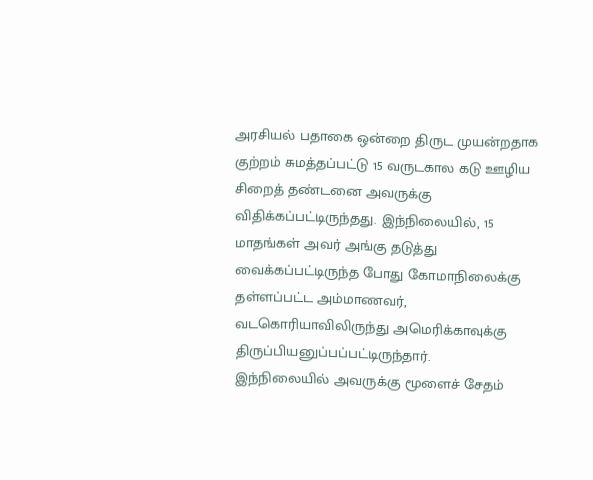அரசியல் பதாகை ஒன்றை திருட முயன்றதாக குற்றம் சுமத்தப்பட்டு 15 வருடகால கடு ஊழிய சிறைத் தண்டனை அவருக்கு விதிக்கப்பட்டிருந்தது. இந்நிலையில், 15 மாதங்கள் அவர் அங்கு தடுத்து வைக்கப்பட்டிருந்த போது கோமாநிலைக்கு தள்ளப்பட்ட அம்மாணவர், வடகொரியாவிலிருந்து அமெரிக்காவுக்கு திருப்பியனுப்பப்பட்டிருந்தார்.
இந்நிலையில் அவருக்கு மூளைச் சேதம்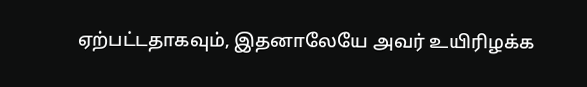ஏற்பட்டதாகவும், இதனாலேயே அவர் உயிரிழக்க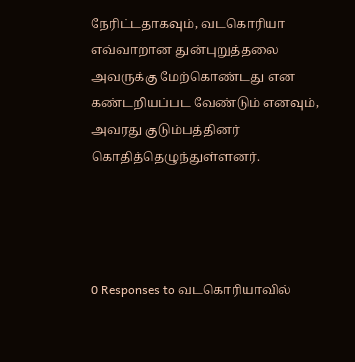நேரிட்டதாகவும், வடகொரியா எவ்வாறான துன்புறுத்தலை அவருக்கு மேற்கொண்டது என கண்டறியப்பட வேண்டும் எனவும், அவரது குடும்பத்தினர் கொதித்தெழுந்துள்ளனர்.




0 Responses to வடகொரியாவில்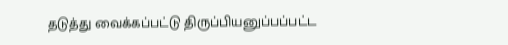தடுத்து வைக்கப்பட்டு திருப்பியனுப்பப்பட்ட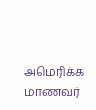அமெரிக்க மாணவர்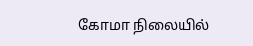கோமா நிலையில்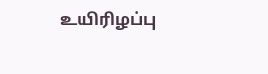உயிரிழப்பு